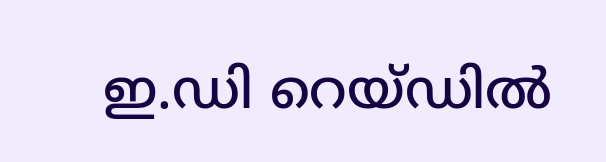ഇ.ഡി റെയ്ഡിൽ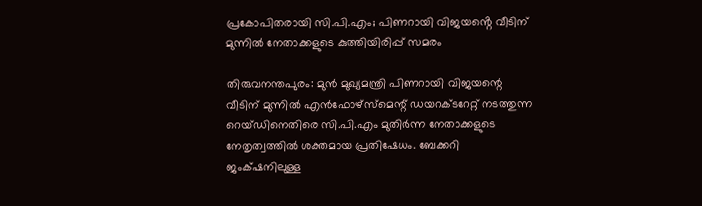പ്രകോപിതരായി സി.പി.എം; പിണറായി വിജയൻ്റെ വീടിന് മുന്നിൽ നേതാക്കളുടെ കുത്തിയിരിപ്പ് സമരം

തിരുവനന്തപുരം: മുൻ മുഖ്യമന്ത്രി പിണറായി വിജയന്റെ വീടിന് മുന്നിൽ എൻഫോഴ്‌സ്‌മെന്റ് ഡയറക്ടറേറ്റ് നടത്തുന്ന റെയ്ഡിനെതിരെ സി.പി.എം മുതിർന്ന നേതാക്കളുടെ നേതൃത്വത്തിൽ ശക്തമായ പ്രതിഷേധം. ബേക്കറി ജംക്‌ഷനിലുള്ള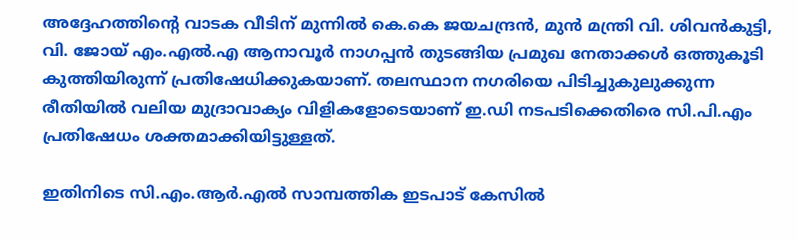അദ്ദേഹത്തിന്റെ വാടക വീടിന് മുന്നിൽ കെ.കെ ജയചന്ദ്രൻ, മുൻ മന്ത്രി വി. ശിവൻകുട്ടി, വി. ജോയ് എം.എൽ.എ ആനാവൂർ നാഗപ്പൻ തുടങ്ങിയ പ്രമുഖ നേതാക്കൾ ഒത്തുകൂടി കുത്തിയിരുന്ന് പ്രതിഷേധിക്കുകയാണ്. തലസ്ഥാന നഗരിയെ പിടിച്ചുകുലുക്കുന്ന രീതിയിൽ വലിയ മുദ്രാവാക്യം വിളികളോടെയാണ് ഇ.ഡി നടപടിക്കെതിരെ സി.പി.എം പ്രതിഷേധം ശക്തമാക്കിയിട്ടുള്ളത്.

ഇതിനിടെ സി.എം.ആർ.എൽ സാമ്പത്തിക ഇടപാട് കേസിൽ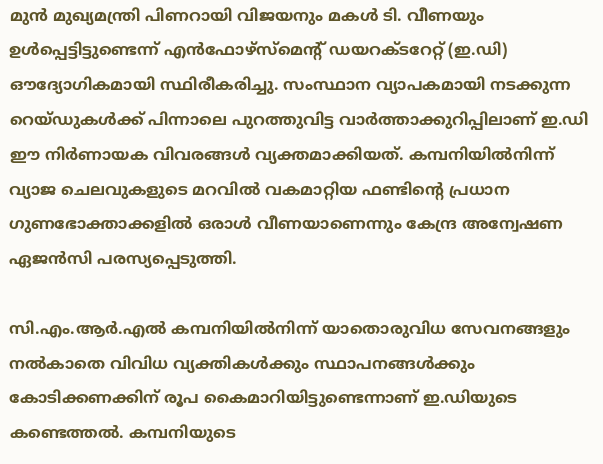മുൻ മുഖ്യമന്ത്രി പിണറായി വിജയനും മകൾ ടി. വീണയും ഉൾപ്പെട്ടിട്ടുണ്ടെന്ന് എൻഫോഴ്‌സ്‌മെന്റ് ഡയറക്ടറേറ്റ് (ഇ.ഡി) ഔദ്യോഗികമായി സ്ഥിരീകരിച്ചു. സംസ്ഥാന വ്യാപകമായി നടക്കുന്ന റെയ്ഡുകൾക്ക് പിന്നാലെ പുറത്തുവിട്ട വാർത്താക്കുറിപ്പിലാണ് ഇ.ഡി ഈ നിർണായക വിവരങ്ങൾ വ്യക്തമാക്കിയത്. കമ്പനിയിൽനിന്ന് വ്യാജ ചെലവുകളുടെ മറവിൽ വകമാറ്റിയ ഫണ്ടിന്റെ പ്രധാന ഗുണഭോക്താക്കളിൽ ഒരാൾ വീണയാണെന്നും കേന്ദ്ര അന്വേഷണ ഏജൻസി പരസ്യപ്പെടുത്തി.

സി.എം.ആർ.എൽ കമ്പനിയിൽനിന്ന് യാതൊരുവിധ സേവനങ്ങളും നൽകാതെ വിവിധ വ്യക്തികൾക്കും സ്ഥാപനങ്ങൾക്കും കോടിക്കണക്കിന് രൂപ കൈമാറിയിട്ടുണ്ടെന്നാണ് ഇ.ഡിയുടെ കണ്ടെത്തൽ. കമ്പനിയുടെ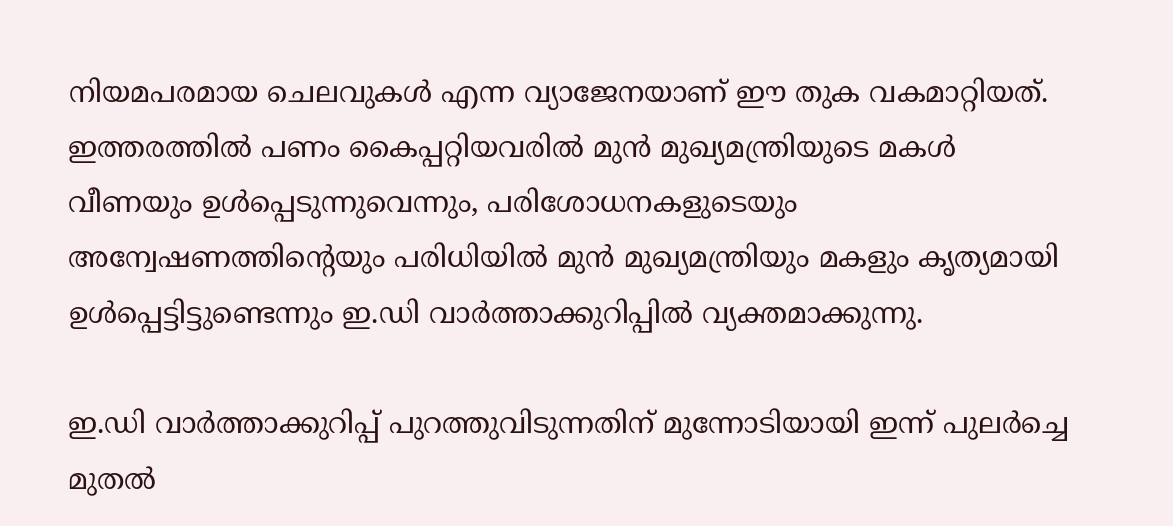നിയമപരമായ ചെലവുകൾ എന്ന വ്യാജേനയാണ് ഈ തുക വകമാറ്റിയത്. ഇത്തരത്തിൽ പണം കൈപ്പറ്റിയവരിൽ മുൻ മുഖ്യമന്ത്രിയുടെ മകൾ വീണയും ഉൾപ്പെടുന്നുവെന്നും, പരിശോധനകളുടെയും അന്വേഷണത്തിന്റെയും പരിധിയിൽ മുൻ മുഖ്യമന്ത്രിയും മകളും കൃത്യമായി ഉൾപ്പെട്ടിട്ടുണ്ടെന്നും ഇ.ഡി വാർത്താക്കുറിപ്പിൽ വ്യക്തമാക്കുന്നു.

ഇ.ഡി വാർത്താക്കുറിപ്പ് പുറത്തുവിടുന്നതിന് മുന്നോടിയായി ഇന്ന് പുലർച്ചെ മുതൽ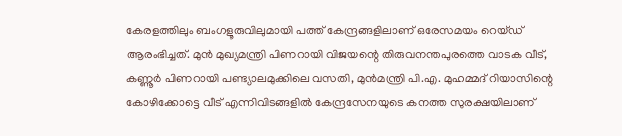കേരളത്തിലും ബംഗളൂരുവിലുമായി പത്ത് കേന്ദ്രങ്ങളിലാണ് ഒരേസമയം റെയ്ഡ് ആരംഭിച്ചത്. മുൻ മുഖ്യമന്ത്രി പിണറായി വിജയന്റെ തിരുവനന്തപുരത്തെ വാടക വീട്, കണ്ണൂർ പിണറായി പണ്ട്യാലമുക്കിലെ വസതി, മുൻമന്ത്രി പി.എ. മുഹമ്മദ് റിയാസിന്റെ കോഴിക്കോട്ടെ വീട് എന്നിവിടങ്ങളിൽ കേന്ദ്രസേനയുടെ കനത്ത സുരക്ഷയിലാണ്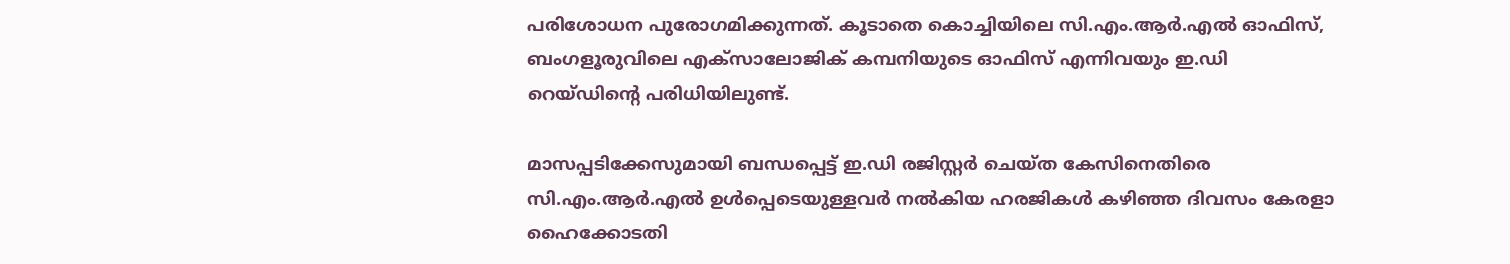പരിശോധന പുരോഗമിക്കുന്നത്. കൂടാതെ കൊച്ചിയിലെ സി.എം.ആർ.എൽ ഓഫിസ്, ബംഗളൂരുവിലെ എക്സാലോജിക് കമ്പനിയുടെ ഓഫിസ് എന്നിവയും ഇ.ഡി റെയ്ഡിന്റെ പരിധിയിലുണ്ട്.

മാസപ്പടിക്കേസുമായി ബന്ധപ്പെട്ട് ഇ.ഡി രജിസ്റ്റർ ചെയ്ത കേസിനെതിരെ സി.എം.ആർ.എൽ ഉൾപ്പെടെയുള്ളവർ നൽകിയ ഹരജികൾ കഴിഞ്ഞ ദിവസം കേരളാ ഹൈക്കോടതി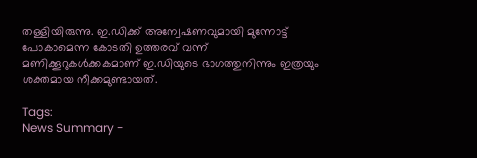തള്ളിയിരുന്നു. ഇ.ഡിക്ക് അന്വേഷണവുമായി മുന്നോട്ട് പോകാമെന്ന കോടതി ഉത്തരവ് വന്ന് മണിക്കൂറുകൾക്കകമാണ് ഇ.ഡിയുടെ ഭാഗത്തുനിന്നും ഇത്രയും ശക്തമായ നീക്കമുണ്ടായത്.

Tags:
News Summary -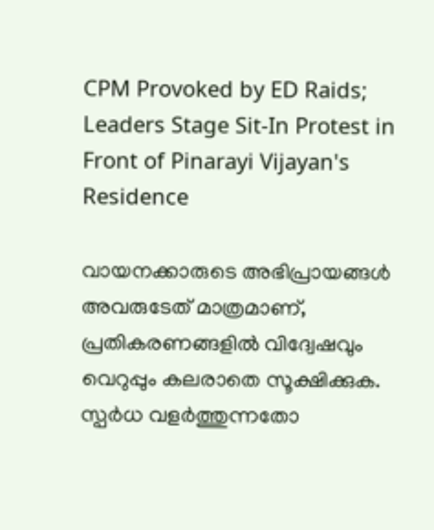CPM Provoked by ED Raids; Leaders Stage Sit-In Protest in Front of Pinarayi Vijayan's Residence

വായനക്കാരുടെ അഭിപ്രായങ്ങള്‍ അവരുടേത് മാത്രമാണ്, പ്രതികരണങ്ങളിൽ വിദ്വേഷവും വെറുപ്പും കലരാതെ സൂക്ഷിക്കുക. സ്പർധ വളർത്തുന്നതോ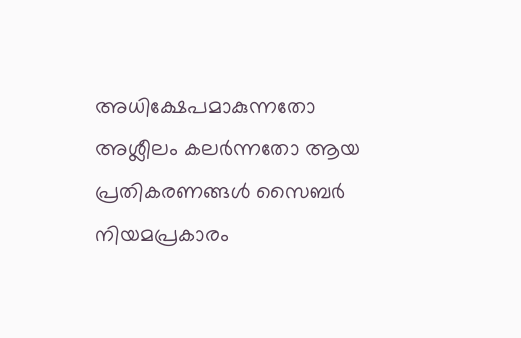അധിക്ഷേപമാകുന്നതോ അശ്ലീലം കലർന്നതോ ആയ പ്രതികരണങ്ങൾ സൈബർ നിയമപ്രകാരം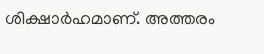ശിക്ഷാർഹമാണ്. അത്തരം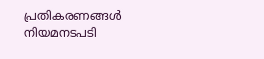പ്രതികരണങ്ങൾ നിയമനടപടി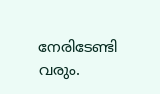നേരിടേണ്ടി വരും.